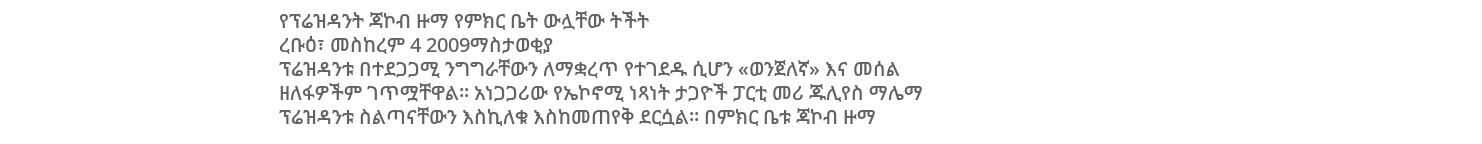የፕሬዝዳንት ጃኮብ ዙማ የምክር ቤት ውሏቸው ትችት
ረቡዕ፣ መስከረም 4 2009ማስታወቂያ
ፕሬዝዳንቱ በተደጋጋሚ ንግግራቸውን ለማቋረጥ የተገደዱ ሲሆን «ወንጀለኛ» እና መሰል ዘለፋዎችም ገጥሟቸዋል። አነጋጋሪው የኤኮኖሚ ነጻነት ታጋዮች ፓርቲ መሪ ጁሊየስ ማሌማ ፕሬዝዳንቱ ስልጣናቸውን እስኪለቁ እስከመጠየቅ ደርሷል። በምክር ቤቱ ጃኮብ ዙማ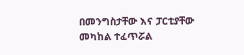በመንግስታቸው እና ፓርቲያቸው መካከል ተፈጥሯል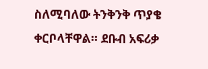ስለሚባለው ትንቅንቅ ጥያቄ ቀርቦላቸዋል። ደቡብ አፍሪቃ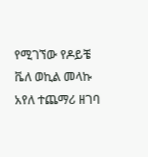የሚገኘው የዶይቼ ቬለ ወኪል መላኩ አየለ ተጨማሪ ዘገባ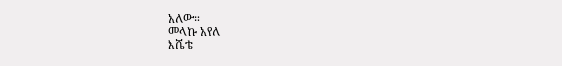አለው።
መላኩ አየለ
እሼቴ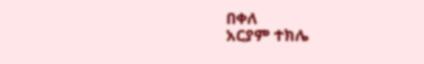በቀለ
አርያም ተክሌ